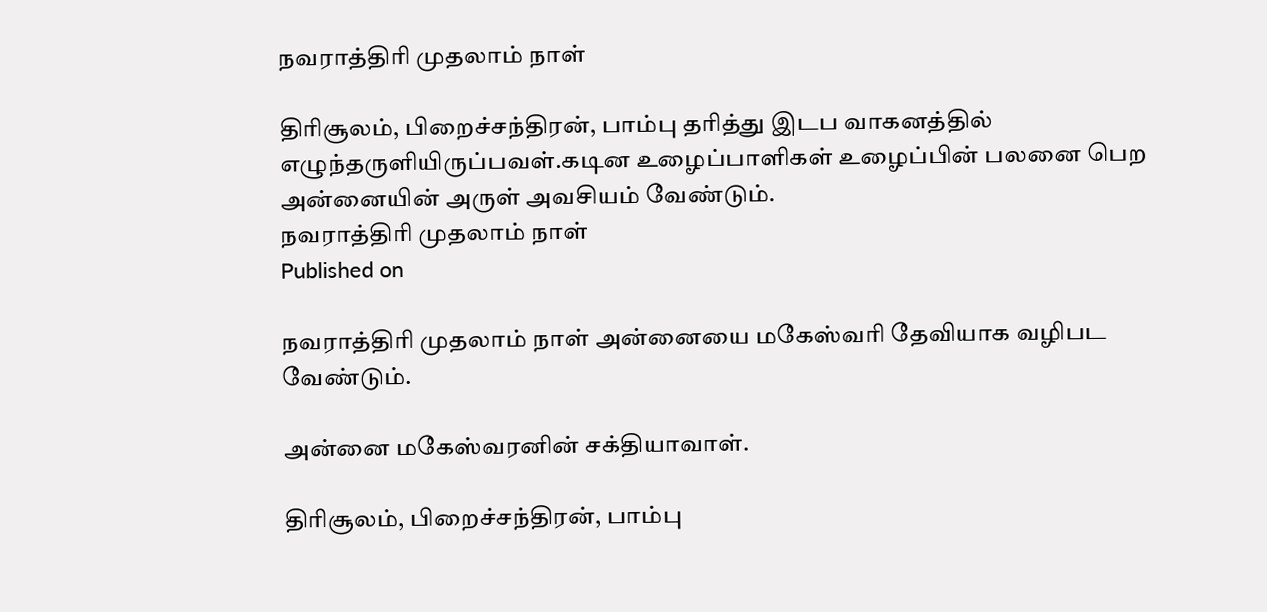நவராத்திரி முதலாம் நாள்

திரிசூலம், பிறைச்சந்திரன், பாம்பு தரித்து இடப வாகனத்தில் எழுந்தருளியிருப்பவள்.கடின உழைப்பாளிகள் உழைப்பின் பலனை பெற அன்னையின் அருள் அவசியம் வேண்டும்.
நவராத்திரி முதலாம் நாள்
Published on

நவராத்திரி முதலாம் நாள் அன்னையை மகேஸ்வரி தேவியாக வழிபட வேண்டும்.

அன்னை மகேஸ்வரனின் சக்தியாவாள்.

திரிசூலம், பிறைச்சந்திரன், பாம்பு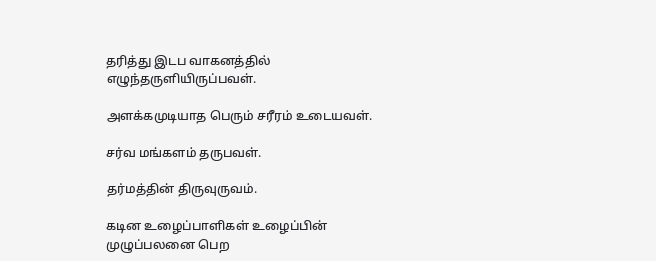தரித்து இடப வாகனத்தில் எழுந்தருளியிருப்பவள்.

அளக்கமுடியாத பெரும் சரீரம் உடையவள்.

சர்வ மங்களம் தருபவள்.

தர்மத்தின் திருவுருவம்.

கடின உழைப்பாளிகள் உழைப்பின் முழுப்பலனை பெற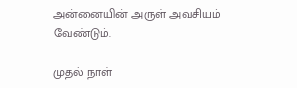அன்னையின் அருள் அவசியம் வேண்டும்.

முதல் நாள்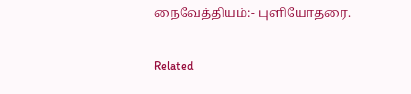நைவேத்தியம்:- புளியோதரை.

Related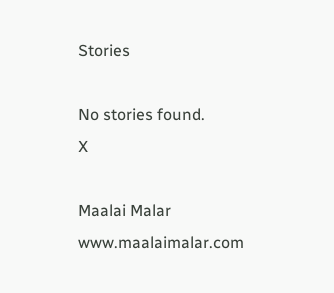Stories

No stories found.
X

Maalai Malar
www.maalaimalar.com